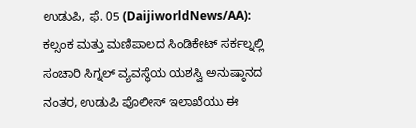ಉಡುಪಿ, ಫೆ. 05 (DaijiworldNews/AA): ಕಲ್ಸಂಕ ಮತ್ತು ಮಣಿಪಾಲದ ಸಿಂಡಿಕೇಟ್ ಸರ್ಕಲ್ನಲ್ಲಿ ಸಂಚಾರಿ ಸಿಗ್ನಲ್ ವ್ಯವಸ್ಥೆಯ ಯಶಸ್ವಿ ಅನುಷ್ಠಾನದ ನಂತರ, ಉಡುಪಿ ಪೊಲೀಸ್ ಇಲಾಖೆಯು ಈ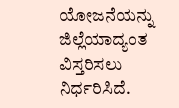ಯೋಜನೆಯನ್ನು ಜಿಲ್ಲೆಯಾದ್ಯಂತ ವಿಸ್ತರಿಸಲು ನಿರ್ಧರಿಸಿದೆ.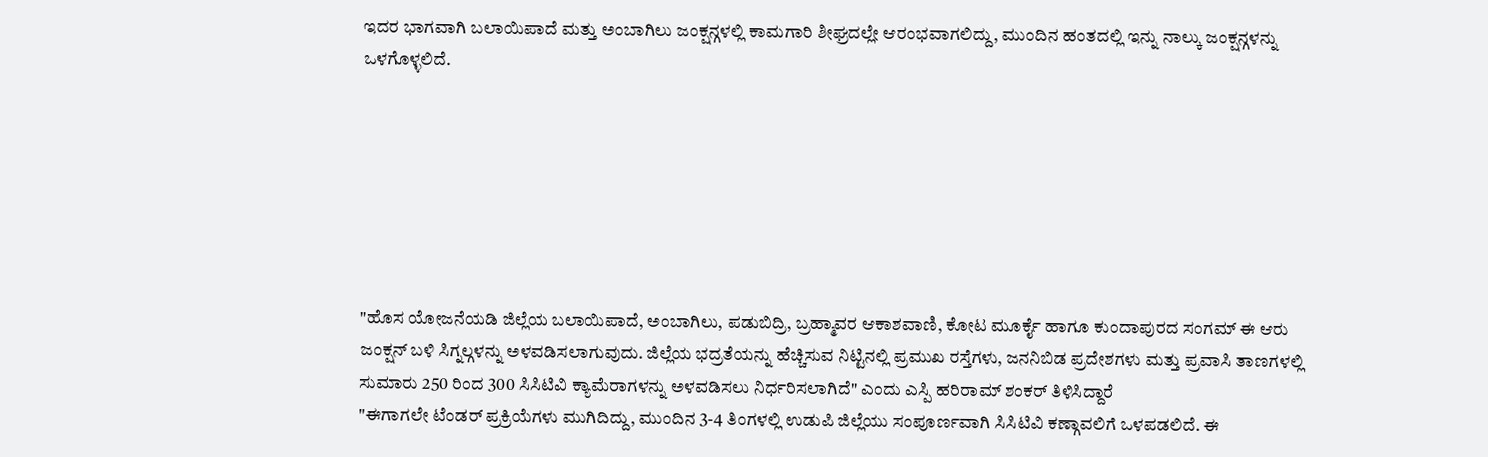ಇದರ ಭಾಗವಾಗಿ ಬಲಾಯಿಪಾದೆ ಮತ್ತು ಅಂಬಾಗಿಲು ಜಂಕ್ಷನ್ಗಳಲ್ಲಿ ಕಾಮಗಾರಿ ಶೀಘ್ರದಲ್ಲೇ ಆರಂಭವಾಗಲಿದ್ದು, ಮುಂದಿನ ಹಂತದಲ್ಲಿ ಇನ್ನು ನಾಲ್ಕು ಜಂಕ್ಷನ್ಗಳನ್ನು ಒಳಗೊಳ್ಳಲಿದೆ.







"ಹೊಸ ಯೋಜನೆಯಡಿ ಜಿಲ್ಲೆಯ ಬಲಾಯಿಪಾದೆ, ಅಂಬಾಗಿಲು, ಪಡುಬಿದ್ರಿ, ಬ್ರಹ್ಮಾವರ ಆಕಾಶವಾಣಿ, ಕೋಟ ಮೂರ್ಕೈ ಹಾಗೂ ಕುಂದಾಪುರದ ಸಂಗಮ್ ಈ ಆರು ಜಂಕ್ಷನ್ ಬಳಿ ಸಿಗ್ನಲ್ಗಳನ್ನು ಅಳವಡಿಸಲಾಗುವುದು. ಜಿಲ್ಲೆಯ ಭದ್ರತೆಯನ್ನು ಹೆಚ್ಚಿಸುವ ನಿಟ್ಟಿನಲ್ಲಿ ಪ್ರಮುಖ ರಸ್ತೆಗಳು, ಜನನಿಬಿಡ ಪ್ರದೇಶಗಳು ಮತ್ತು ಪ್ರವಾಸಿ ತಾಣಗಳಲ್ಲಿ ಸುಮಾರು 250 ರಿಂದ 300 ಸಿಸಿಟಿವಿ ಕ್ಯಾಮೆರಾಗಳನ್ನು ಅಳವಡಿಸಲು ನಿರ್ಧರಿಸಲಾಗಿದೆ" ಎಂದು ಎಸ್ಪಿ ಹರಿರಾಮ್ ಶಂಕರ್ ತಿಳಿಸಿದ್ದಾರೆ
"ಈಗಾಗಲೇ ಟೆಂಡರ್ ಪ್ರಕ್ರಿಯೆಗಳು ಮುಗಿದಿದ್ದು, ಮುಂದಿನ 3-4 ತಿಂಗಳಲ್ಲಿ ಉಡುಪಿ ಜಿಲ್ಲೆಯು ಸಂಪೂರ್ಣವಾಗಿ ಸಿಸಿಟಿವಿ ಕಣ್ಗಾವಲಿಗೆ ಒಳಪಡಲಿದೆ. ಈ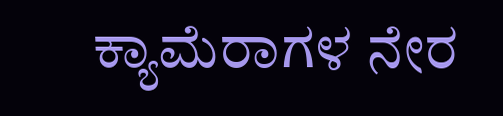ಕ್ಯಾಮೆರಾಗಳ ನೇರ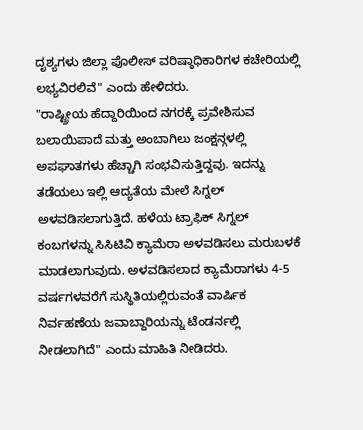ದೃಶ್ಯಗಳು ಜಿಲ್ಲಾ ಪೊಲೀಸ್ ವರಿಷ್ಠಾಧಿಕಾರಿಗಳ ಕಚೇರಿಯಲ್ಲಿ ಲಭ್ಯವಿರಲಿವೆ" ಎಂದು ಹೇಳಿದರು.
"ರಾಷ್ಟ್ರೀಯ ಹೆದ್ದಾರಿಯಿಂದ ನಗರಕ್ಕೆ ಪ್ರವೇಶಿಸುವ ಬಲಾಯಿಪಾದೆ ಮತ್ತು ಅಂಬಾಗಿಲು ಜಂಕ್ಷನ್ಗಳಲ್ಲಿ ಅಪಘಾತಗಳು ಹೆಚ್ಚಾಗಿ ಸಂಭವಿಸುತ್ತಿದ್ದವು. ಇದನ್ನು ತಡೆಯಲು ಇಲ್ಲಿ ಆದ್ಯತೆಯ ಮೇಲೆ ಸಿಗ್ನಲ್ ಅಳವಡಿಸಲಾಗುತ್ತಿದೆ. ಹಳೆಯ ಟ್ರಾಫಿಕ್ ಸಿಗ್ನಲ್ ಕಂಬಗಳನ್ನು ಸಿಸಿಟಿವಿ ಕ್ಯಾಮೆರಾ ಅಳವಡಿಸಲು ಮರುಬಳಕೆ ಮಾಡಲಾಗುವುದು. ಅಳವಡಿಸಲಾದ ಕ್ಯಾಮೆರಾಗಳು 4-5 ವರ್ಷಗಳವರೆಗೆ ಸುಸ್ಥಿತಿಯಲ್ಲಿರುವಂತೆ ವಾರ್ಷಿಕ ನಿರ್ವಹಣೆಯ ಜವಾಬ್ದಾರಿಯನ್ನು ಟೆಂಡರ್ನಲ್ಲಿ ನೀಡಲಾಗಿದೆ" ಎಂದು ಮಾಹಿತಿ ನೀಡಿದರು.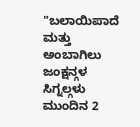"ಬಲಾಯಿಪಾದೆ ಮತ್ತು ಅಂಬಾಗಿಲು ಜಂಕ್ಷನ್ಗಳ ಸಿಗ್ನಲ್ಗಳು ಮುಂದಿನ 2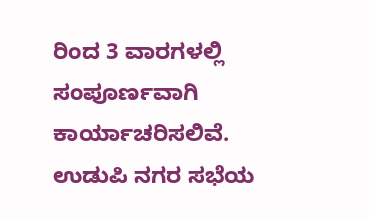ರಿಂದ 3 ವಾರಗಳಲ್ಲಿ ಸಂಪೂರ್ಣವಾಗಿ ಕಾರ್ಯಾಚರಿಸಲಿವೆ. ಉಡುಪಿ ನಗರ ಸಭೆಯ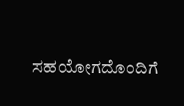ಸಹಯೋಗದೊಂದಿಗೆ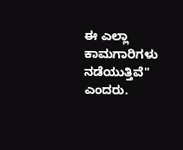ಈ ಎಲ್ಲಾ ಕಾಮಗಾರಿಗಳು ನಡೆಯುತ್ತಿವೆ" ಎಂದರು.